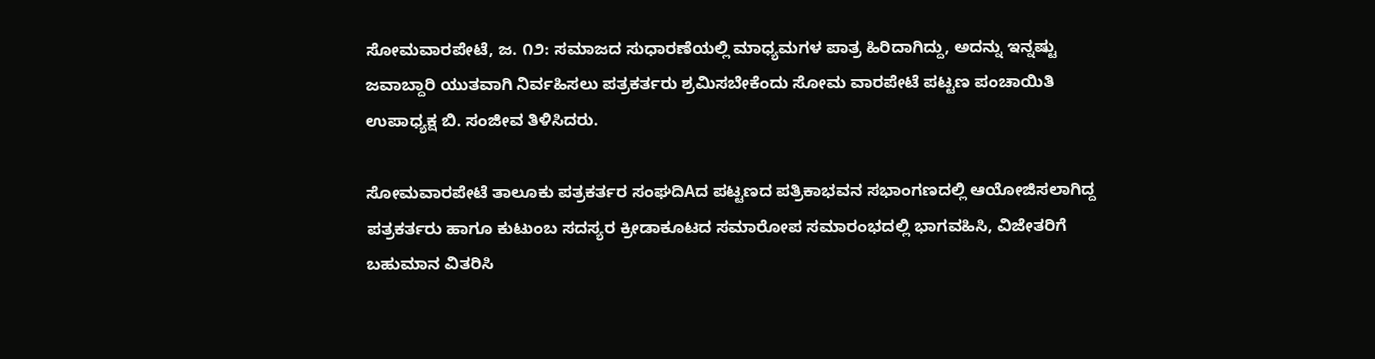ಸೋಮವಾರಪೇಟೆ, ಜ. ೧೨: ಸಮಾಜದ ಸುಧಾರಣೆಯಲ್ಲಿ ಮಾಧ್ಯಮಗಳ ಪಾತ್ರ ಹಿರಿದಾಗಿದ್ದು, ಅದನ್ನು ಇನ್ನಷ್ಟು ಜವಾಬ್ದಾರಿ ಯುತವಾಗಿ ನಿರ್ವಹಿಸಲು ಪತ್ರಕರ್ತರು ಶ್ರಮಿಸಬೇಕೆಂದು ಸೋಮ ವಾರಪೇಟೆ ಪಟ್ಟಣ ಪಂಚಾಯಿತಿ ಉಪಾಧ್ಯಕ್ಷ ಬಿ. ಸಂಜೀವ ತಿಳಿಸಿದರು.

ಸೋಮವಾರಪೇಟೆ ತಾಲೂಕು ಪತ್ರಕರ್ತರ ಸಂಘದಿAದ ಪಟ್ಟಣದ ಪತ್ರಿಕಾಭವನ ಸಭಾಂಗಣದಲ್ಲಿ ಆಯೋಜಿಸಲಾಗಿದ್ದ ಪತ್ರಕರ್ತರು ಹಾಗೂ ಕುಟುಂಬ ಸದಸ್ಯರ ಕ್ರೀಡಾಕೂಟದ ಸಮಾರೋಪ ಸಮಾರಂಭದಲ್ಲಿ ಭಾಗವಹಿಸಿ, ವಿಜೇತರಿಗೆ ಬಹುಮಾನ ವಿತರಿಸಿ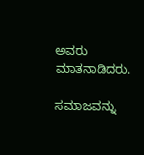ಅವರು ಮಾತನಾಡಿದರು.

ಸಮಾಜವನ್ನು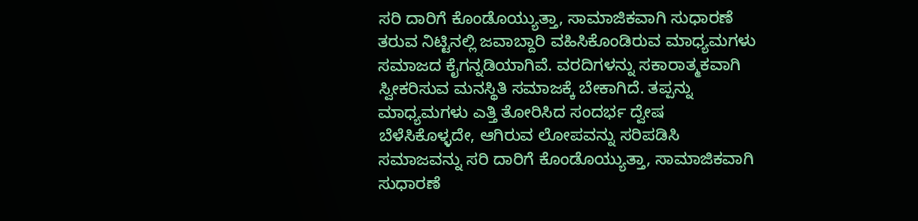ಸರಿ ದಾರಿಗೆ ಕೊಂಡೊಯ್ಯುತ್ತಾ, ಸಾಮಾಜಿಕವಾಗಿ ಸುಧಾರಣೆ ತರುವ ನಿಟ್ಟಿನಲ್ಲಿ ಜವಾಬ್ದಾರಿ ವಹಿಸಿಕೊಂಡಿರುವ ಮಾಧ್ಯಮಗಳು ಸಮಾಜದ ಕೈಗನ್ನಡಿಯಾಗಿವೆ. ವರದಿಗಳನ್ನು ಸಕಾರಾತ್ಮಕವಾಗಿ ಸ್ವೀಕರಿಸುವ ಮನಸ್ಥಿತಿ ಸಮಾಜಕ್ಕೆ ಬೇಕಾಗಿದೆ. ತಪ್ಪನ್ನು ಮಾಧ್ಯಮಗಳು ಎತ್ತಿ ತೋರಿಸಿದ ಸಂದರ್ಭ ದ್ವೇಷ ಬೆಳೆಸಿಕೊಳ್ಳದೇ, ಆಗಿರುವ ಲೋಪವನ್ನು ಸರಿಪಡಿಸಿ ಸಮಾಜವನ್ನು ಸರಿ ದಾರಿಗೆ ಕೊಂಡೊಯ್ಯುತ್ತಾ, ಸಾಮಾಜಿಕವಾಗಿ ಸುಧಾರಣೆ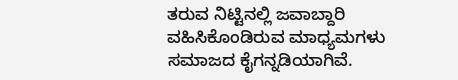ತರುವ ನಿಟ್ಟಿನಲ್ಲಿ ಜವಾಬ್ದಾರಿ ವಹಿಸಿಕೊಂಡಿರುವ ಮಾಧ್ಯಮಗಳು ಸಮಾಜದ ಕೈಗನ್ನಡಿಯಾಗಿವೆ.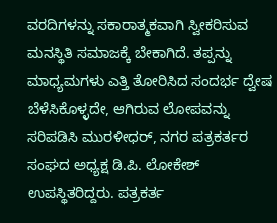ವರದಿಗಳನ್ನು ಸಕಾರಾತ್ಮಕವಾಗಿ ಸ್ವೀಕರಿಸುವ ಮನಸ್ಥಿತಿ ಸಮಾಜಕ್ಕೆ ಬೇಕಾಗಿದೆ. ತಪ್ಪನ್ನು ಮಾಧ್ಯಮಗಳು ಎತ್ತಿ ತೋರಿಸಿದ ಸಂದರ್ಭ ದ್ವೇಷ ಬೆಳೆಸಿಕೊಳ್ಳದೇ, ಆಗಿರುವ ಲೋಪವನ್ನು ಸರಿಪಡಿಸಿ ಮುರಳೀಧರ್, ನಗರ ಪತ್ರಕರ್ತರ ಸಂಘದ ಅಧ್ಯಕ್ಷ ಡಿ.ಪಿ. ಲೋಕೇಶ್ ಉಪಸ್ಥಿತರಿದ್ದರು. ಪತ್ರಕರ್ತ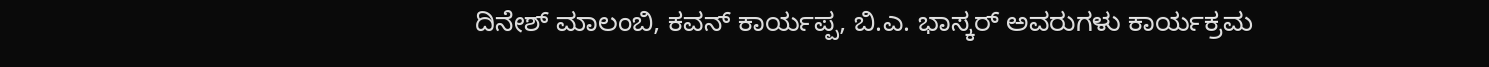ದಿನೇಶ್ ಮಾಲಂಬಿ, ಕವನ್ ಕಾರ್ಯಪ್ಪ, ಬಿ.ಎ. ಭಾಸ್ಕರ್ ಅವರುಗಳು ಕಾರ್ಯಕ್ರಮ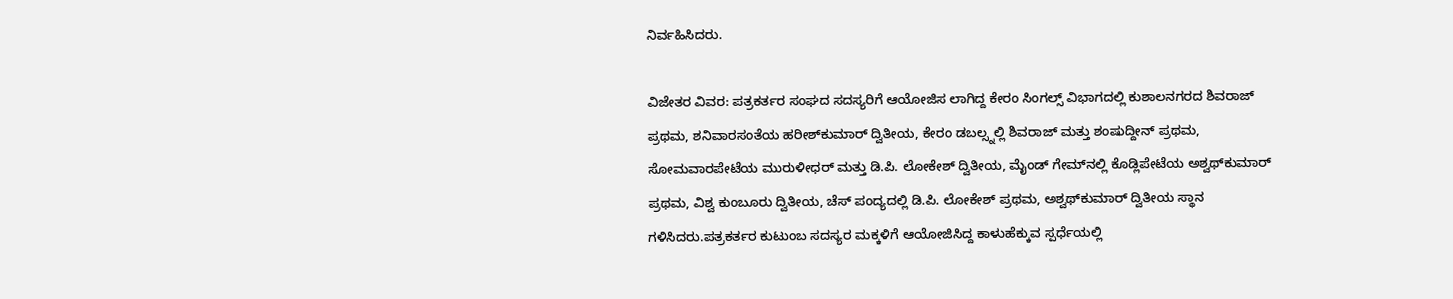ನಿರ್ವಹಿಸಿದರು.

ವಿಜೇತರ ವಿವರ: ಪತ್ರಕರ್ತರ ಸಂಘದ ಸದಸ್ಯರಿಗೆ ಆಯೋಜಿಸ ಲಾಗಿದ್ದ ಕೇರಂ ಸಿಂಗಲ್ಸ್ ವಿಭಾಗದಲ್ಲಿ ಕುಶಾಲನಗರದ ಶಿವರಾಜ್ ಪ್ರಥಮ, ಶನಿವಾರಸಂತೆಯ ಹರೀಶ್‌ಕುಮಾರ್ ದ್ವಿತೀಯ, ಕೇರಂ ಡಬಲ್ಸ್ನಲ್ಲಿ ಶಿವರಾಜ್ ಮತ್ತು ಶಂಷುದ್ದೀನ್ ಪ್ರಥಮ, ಸೋಮವಾರಪೇಟೆಯ ಮುರುಳೀಧರ್ ಮತ್ತು ಡಿ.ಪಿ. ಲೋಕೇಶ್ ದ್ವಿತೀಯ, ಮೈಂಡ್ ಗೇಮ್‌ನಲ್ಲಿ ಕೊಡ್ಲಿಪೇಟೆಯ ಅಶ್ವಥ್‌ಕುಮಾರ್ ಪ್ರಥಮ, ವಿಶ್ವ ಕುಂಬೂರು ದ್ವಿತೀಯ, ಚೆಸ್ ಪಂದ್ಯದಲ್ಲಿ ಡಿ.ಪಿ. ಲೋಕೇಶ್ ಪ್ರಥಮ, ಅಶ್ವಥ್‌ಕುಮಾರ್ ದ್ವಿತೀಯ ಸ್ಥಾನ ಗಳಿಸಿದರು.ಪತ್ರಕರ್ತರ ಕುಟುಂಬ ಸದಸ್ಯರ ಮಕ್ಕಳಿಗೆ ಆಯೋಜಿಸಿದ್ದ ಕಾಳುಹೆಕ್ಕುವ ಸ್ಪರ್ಧೆಯಲ್ಲಿ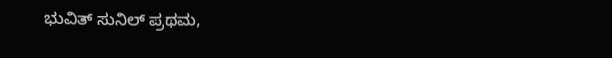ಭುವಿತ್ ಸುನಿಲ್ ಪ್ರಥಮ,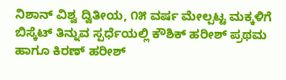ನಿಶಾನ್ ವಿಶ್ವ ದ್ವಿತೀಯ, ೧೫ ವರ್ಷ ಮೇಲ್ಪಟ್ಟ ಮಕ್ಕಳಿಗೆ ಬಿಸ್ಕೆಟ್ ತಿನ್ನುವ ಸ್ಪರ್ಧೆಯಲ್ಲಿ ಕೌಶಿಕ್ ಹರೀಶ್ ಪ್ರಥಮ ಹಾಗೂ ಕಿರಣ್ ಹರೀಶ್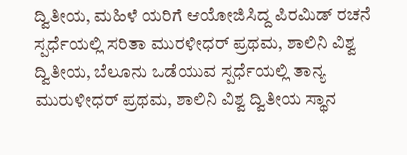ದ್ವಿತೀಯ, ಮಹಿಳೆ ಯರಿಗೆ ಆಯೋಜಿಸಿದ್ದ ಪಿರಮಿಡ್ ರಚನೆ ಸ್ಪರ್ಧೆಯಲ್ಲಿ ಸರಿತಾ ಮುರಳೀಧರ್ ಪ್ರಥಮ, ಶಾಲಿನಿ ವಿಶ್ವ ದ್ವಿತೀಯ, ಬೆಲೂನು ಒಡೆಯುವ ಸ್ಪರ್ಧೆಯಲ್ಲಿ ತಾನ್ಯ ಮುರುಳೀಧರ್ ಪ್ರಥಮ, ಶಾಲಿನಿ ವಿಶ್ವ ದ್ವಿತೀಯ ಸ್ಥಾನ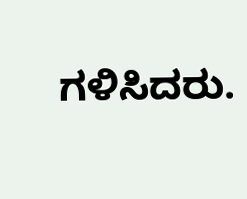ಗಳಿಸಿದರು.